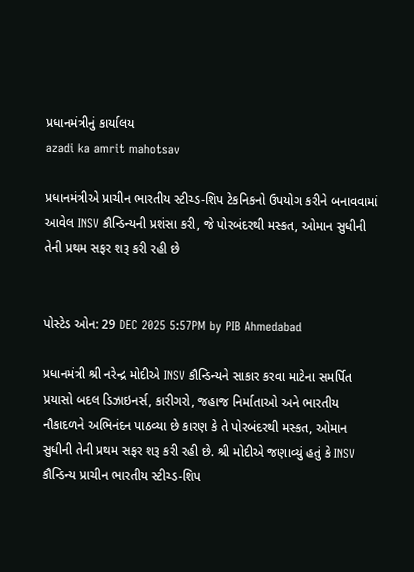પ્રધાનમંત્રીનું કાર્યાલય
azadi ka amrit mahotsav

પ્રધાનમંત્રીએ પ્રાચીન ભારતીય સ્ટીચ્ડ-શિપ ટેકનિકનો ઉપયોગ કરીને બનાવવામાં આવેલ INSV કૌન્ડિન્યની પ્રશંસા કરી, જે પોરબંદરથી મસ્કત, ઓમાન સુધીની તેની પ્રથમ સફર શરૂ કરી રહી છે


પોસ્ટેડ ઓન: 29 DEC 2025 5:57PM by PIB Ahmedabad

પ્રધાનમંત્રી શ્રી નરેન્દ્ર મોદીએ INSV કૌન્ડિન્યને સાકાર કરવા માટેના સમર્પિત પ્રયાસો બદલ ડિઝાઇનર્સ, કારીગરો, જહાજ નિર્માતાઓ અને ભારતીય નૌકાદળને અભિનંદન પાઠવ્યા છે કારણ કે તે પોરબંદરથી મસ્કત, ઓમાન સુધીની તેની પ્રથમ સફર શરૂ કરી રહી છે. શ્રી મોદીએ જણાવ્યું હતું કે INSV કૌન્ડિન્ય પ્રાચીન ભારતીય સ્ટીચ્ડ-શિપ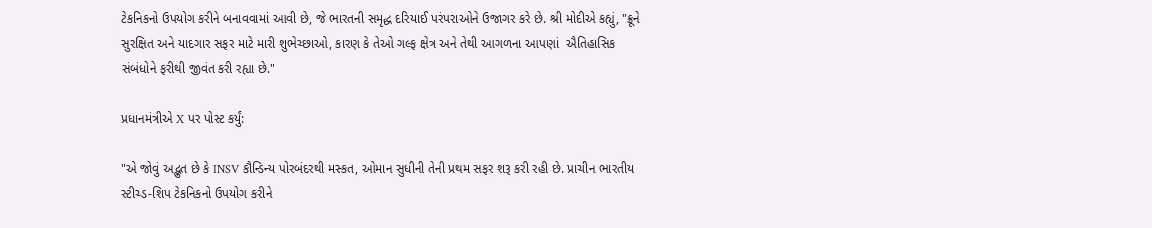ટેકનિકનો ઉપયોગ કરીને બનાવવામાં આવી છે, જે ભારતની સમૃદ્ધ દરિયાઈ પરંપરાઓને ઉજાગર કરે છે. શ્રી મોદીએ કહ્યું, "ક્રૂને સુરક્ષિત અને યાદગાર સફર માટે મારી શુભેચ્છાઓ, કારણ કે તેઓ ગલ્ફ ક્ષેત્ર અને તેથી આગળના આપણાં  ઐતિહાસિક સંબંધોને ફરીથી જીવંત કરી રહ્યા છે."

પ્રધાનમંત્રીએ X પર પોસ્ટ કર્યું:

"એ જોવું અદ્ભુત છે કે INSV કૌન્ડિન્ય પોરબંદરથી મસ્કત, ઓમાન સુધીની તેની પ્રથમ સફર શરૂ કરી રહી છે. પ્રાચીન ભારતીય સ્ટીચ્ડ-શિપ ટેકનિકનો ઉપયોગ કરીને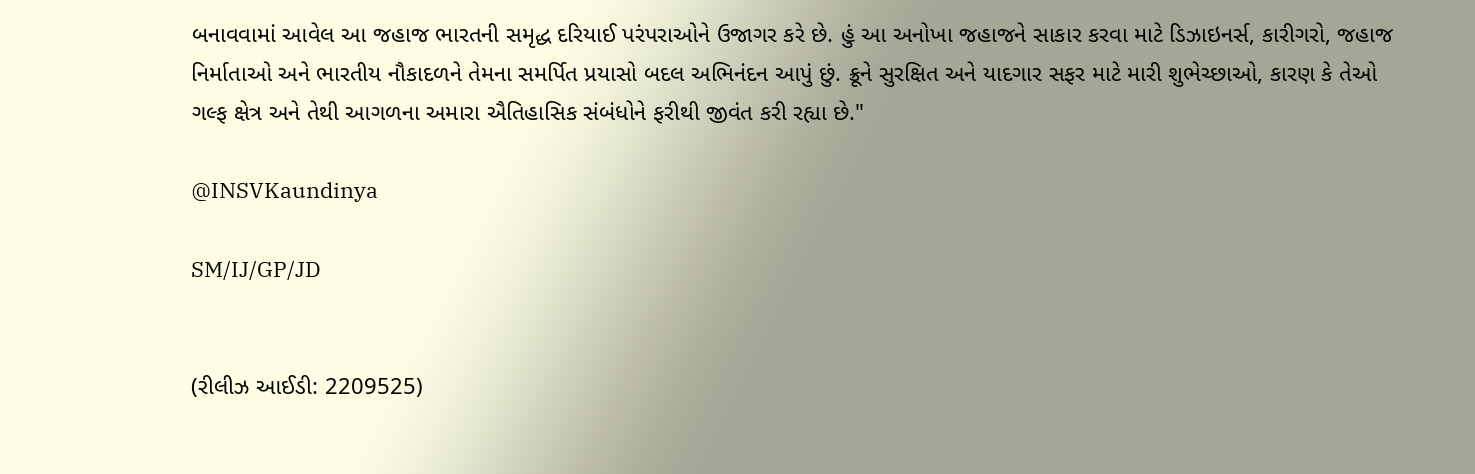બનાવવામાં આવેલ આ જહાજ ભારતની સમૃદ્ધ દરિયાઈ પરંપરાઓને ઉજાગર કરે છે. હું આ અનોખા જહાજને સાકાર કરવા માટે ડિઝાઇનર્સ, કારીગરો, જહાજ નિર્માતાઓ અને ભારતીય નૌકાદળને તેમના સમર્પિત પ્રયાસો બદલ અભિનંદન આપું છું. ક્રૂને સુરક્ષિત અને યાદગાર સફર માટે મારી શુભેચ્છાઓ, કારણ કે તેઓ ગલ્ફ ક્ષેત્ર અને તેથી આગળના અમારા ઐતિહાસિક સંબંધોને ફરીથી જીવંત કરી રહ્યા છે."

@INSVKaundinya

SM/IJ/GP/JD


(રીલીઝ આઈડી: 2209525)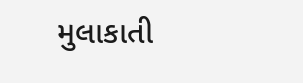મુલાકાતી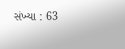સંખ્યા : 63